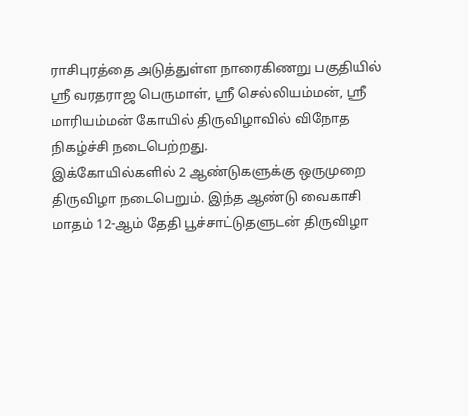ராசிபுரத்தை அடுத்துள்ள நாரைகிணறு பகுதியில் ஸ்ரீ வரதராஜ பெருமாள், ஸ்ரீ செல்லியம்மன், ஸ்ரீ மாரியம்மன் கோயில் திருவிழாவில் விநோத நிகழ்ச்சி நடைபெற்றது.
இக்கோயில்களில் 2 ஆண்டுகளுக்கு ஒருமுறை திருவிழா நடைபெறும். இந்த ஆண்டு வைகாசி மாதம் 12-ஆம் தேதி பூச்சாட்டுதளுடன் திருவிழா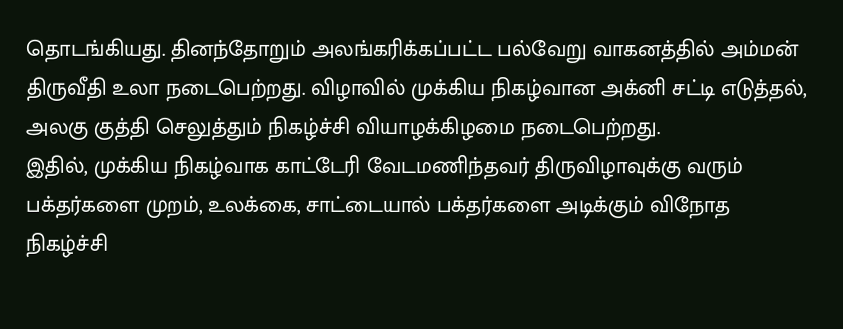தொடங்கியது. தினந்தோறும் அலங்கரிக்கப்பட்ட பல்வேறு வாகனத்தில் அம்மன் திருவீதி உலா நடைபெற்றது. விழாவில் முக்கிய நிகழ்வான அக்னி சட்டி எடுத்தல், அலகு குத்தி செலுத்தும் நிகழ்ச்சி வியாழக்கிழமை நடைபெற்றது.
இதில், முக்கிய நிகழ்வாக காட்டேரி வேடமணிந்தவர் திருவிழாவுக்கு வரும் பக்தர்களை முறம், உலக்கை, சாட்டையால் பக்தர்களை அடிக்கும் விநோத நிகழ்ச்சி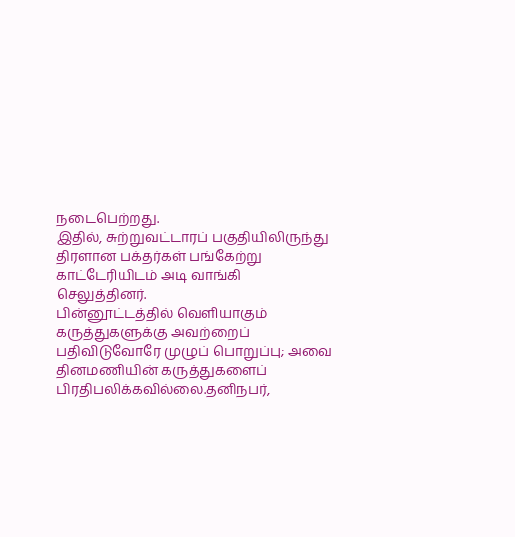நடைபெற்றது.
இதில், சுற்றுவட்டாரப் பகுதியிலிருந்து திரளான பக்தர்கள் பங்கேற்று காட்டேரியிடம் அடி வாங்கி செலுத்தினர்.
பின்னூட்டத்தில் வெளியாகும் கருத்துகளுக்கு அவற்றைப் பதிவிடுவோரே முழுப் பொறுப்பு; அவை தினமணியின் கருத்துகளைப் பிரதிபலிக்கவில்லை.தனிநபர்,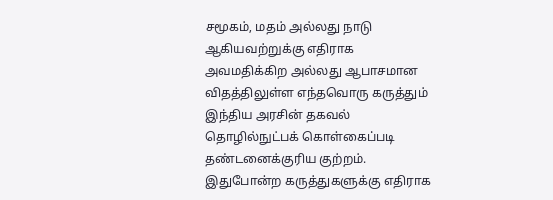சமூகம், மதம் அல்லது நாடு ஆகியவற்றுக்கு எதிராக அவமதிக்கிற அல்லது ஆபாசமான விதத்திலுள்ள எந்தவொரு கருத்தும் இந்திய அரசின் தகவல் தொழில்நுட்பக் கொள்கைப்படி தண்டனைக்குரிய குற்றம். இதுபோன்ற கருத்துகளுக்கு எதிராக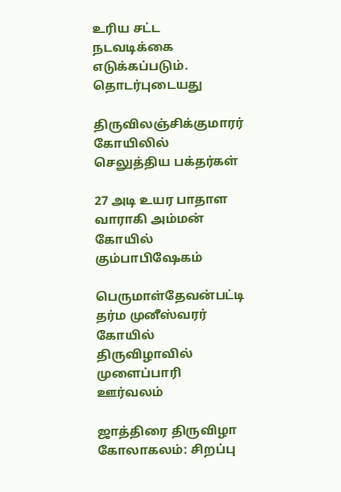உரிய சட்ட நடவடிக்கை எடுக்கப்படும்.
தொடர்புடையது

திருவிலஞ்சிக்குமாரர் கோயிலில் செலுத்திய பக்தர்கள்

27 அடி உயர பாதாள வாராகி அம்மன் கோயில் கும்பாபிஷேகம்

பெருமாள்தேவன்பட்டி தர்ம முனீஸ்வரர் கோயில் திருவிழாவில் முளைப்பாரி ஊர்வலம்

ஜாத்திரை திருவிழா கோலாகலம்: சிறப்பு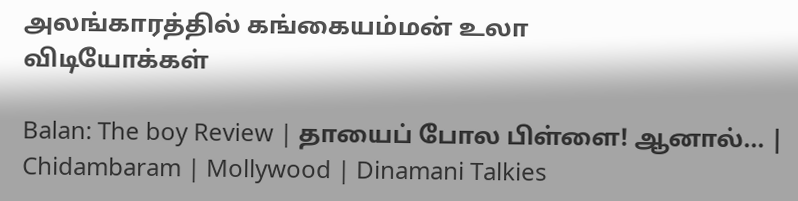அலங்காரத்தில் கங்கையம்மன் உலா
விடியோக்கள்

Balan: The boy Review | தாயைப் போல பிள்ளை! ஆனால்... | Chidambaram | Mollywood | Dinamani Talkies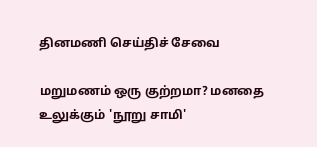தினமணி செய்திச் சேவை

மறுமணம் ஒரு குற்றமா? மனதை உலுக்கும் 'நூறு சாமி'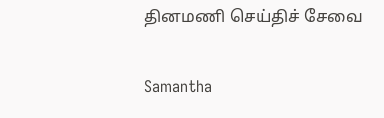தினமணி செய்திச் சேவை

Samantha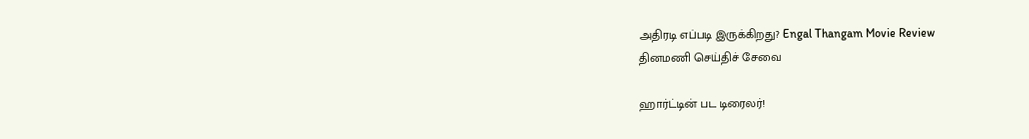அதிரடி எப்படி இருக்கிறது? Engal Thangam Movie Review
தினமணி செய்திச் சேவை

ஹார்ட்டின் பட டிரைலர்!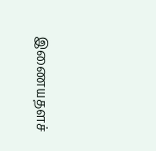இணையதளச்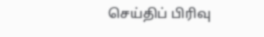செய்திப் பிரிவு